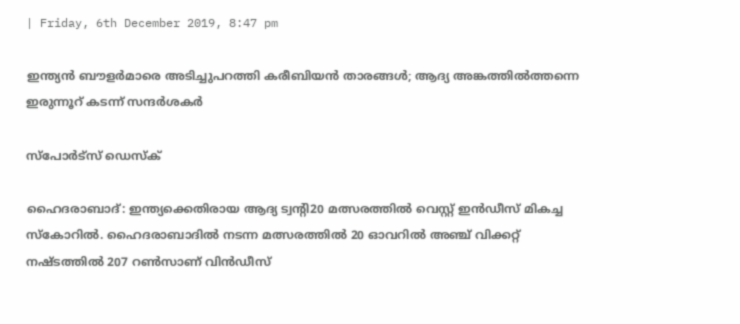| Friday, 6th December 2019, 8:47 pm

ഇന്ത്യന്‍ ബൗളര്‍മാരെ അടിച്ചുപറത്തി കരീബിയന്‍ താരങ്ങള്‍; ആദ്യ അങ്കത്തില്‍ത്തന്നെ ഇരുന്നൂറ് കടന്ന് സന്ദര്‍ശകര്‍

സ്പോര്‍ട്സ് ഡെസ്‌ക്

ഹൈദരാബാദ്: ഇന്ത്യക്കെതിരായ ആദ്യ ട്വന്റി20 മത്സരത്തില്‍ വെസ്റ്റ് ഇന്‍ഡീസ് മികച്ച സ്‌കോറില്‍. ഹൈദരാബാദില്‍ നടന്ന മത്സരത്തില്‍ 20 ഓവറില്‍ അഞ്ച് വിക്കറ്റ് നഷ്ടത്തില്‍ 207 റണ്‍സാണ് വിന്‍ഡീസ്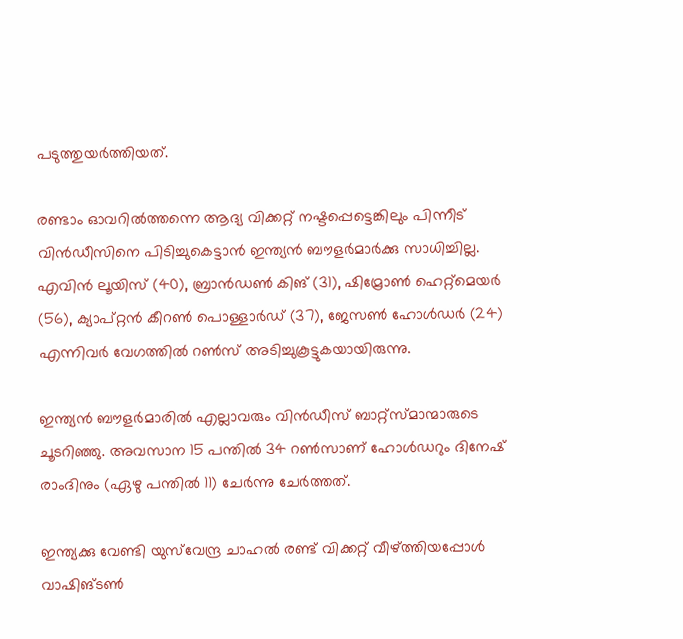പടുത്തുയര്‍ത്തിയത്.

രണ്ടാം ഓവറില്‍ത്തന്നെ ആദ്യ വിക്കറ്റ് നഷ്ടപ്പെട്ടെങ്കിലും പിന്നീട് വിന്‍ഡീസിനെ പിടിച്ചുകെട്ടാന്‍ ഇന്ത്യന്‍ ബൗളര്‍മാര്‍ക്കു സാധിച്ചില്ല. എവിന്‍ ലൂയിസ് (40), ബ്രാന്‍ഡണ്‍ കിങ് (31), ഷിമ്രോണ്‍ ഹെറ്റ്‌മെയര്‍ (56), ക്യാപ്റ്റന്‍ കീറണ്‍ പൊള്ളാര്‍ഡ് (37), ജേസണ്‍ ഹോള്‍ഡര്‍ (24) എന്നിവര്‍ വേഗത്തില്‍ റണ്‍സ് അടിച്ചുകൂട്ടുകയായിരുന്നു.

ഇന്ത്യന്‍ ബൗളര്‍മാരില്‍ എല്ലാവരും വിന്‍ഡീസ് ബാറ്റ്‌സ്മാന്മാരുടെ ചൂടറിഞ്ഞു. അവസാന 15 പന്തില്‍ 34 റണ്‍സാണ് ഹോള്‍ഡറും ദിനേഷ് രാംദിനും (ഏഴു പന്തില്‍ 11) ചേര്‍ന്നു ചേര്‍ത്തത്.

ഇന്ത്യക്കു വേണ്ടി യുസ്‌വേന്ദ്ര ചാഹല്‍ രണ്ട് വിക്കറ്റ് വീഴ്ത്തിയപ്പോള്‍ വാഷിങ്ടണ്‍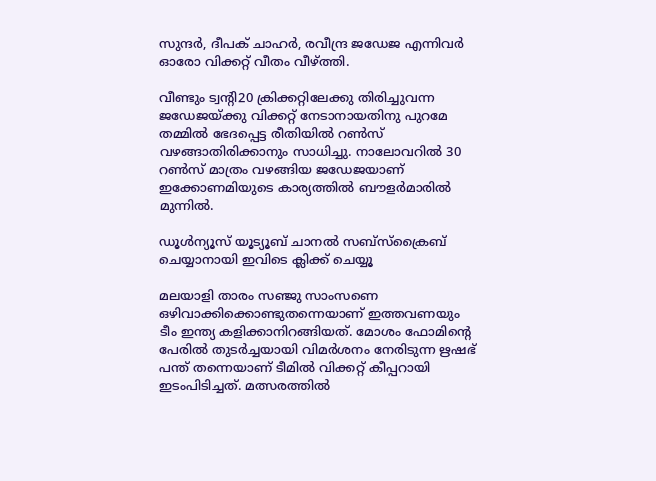സുന്ദര്‍, ദീപക് ചാഹര്‍, രവീന്ദ്ര ജഡേജ എന്നിവര്‍ ഓരോ വിക്കറ്റ് വീതം വീഴ്ത്തി.

വീണ്ടും ട്വന്റി20 ക്രിക്കറ്റിലേക്കു തിരിച്ചുവന്ന ജഡേജയ്ക്കു വിക്കറ്റ് നേടാനായതിനു പുറമേ തമ്മില്‍ ഭേദപ്പെട്ട രീതിയില്‍ റണ്‍സ് വഴങ്ങാതിരിക്കാനും സാധിച്ചു. നാലോവറില്‍ 30 റണ്‍സ് മാത്രം വഴങ്ങിയ ജഡേജയാണ് ഇക്കോണമിയുടെ കാര്യത്തില്‍ ബൗളര്‍മാരില്‍ മുന്നില്‍.

ഡൂൾന്യൂസ് യൂട്യൂബ് ചാനൽ സബ്സ്ക്രൈബ് ചെയ്യാനായി ഇവിടെ ക്ലിക്ക് ചെയ്യൂ

മലയാളി താരം സഞ്ജു സാംസണെ ഒഴിവാക്കിക്കൊണ്ടുതന്നെയാണ് ഇത്തവണയും ടീം ഇന്ത്യ കളിക്കാനിറങ്ങിയത്. മോശം ഫോമിന്റെ പേരില്‍ തുടര്‍ച്ചയായി വിമര്‍ശനം നേരിടുന്ന ഋഷഭ് പന്ത് തന്നെയാണ് ടീമില്‍ വിക്കറ്റ് കീപ്പറായി ഇടംപിടിച്ചത്. മത്സരത്തില്‍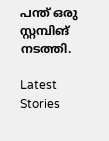പന്ത് ഒരു സ്റ്റമ്പിങ് നടത്തി.

Latest Stories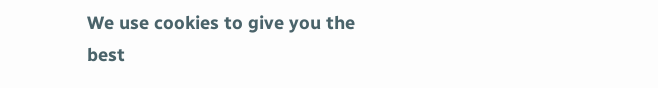We use cookies to give you the best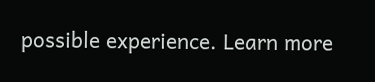possible experience. Learn more